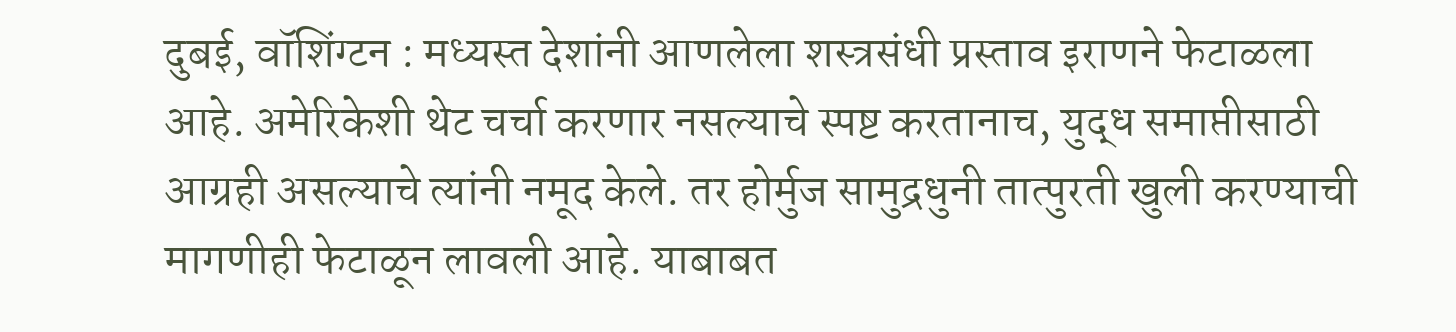दुबई, वॉशिंग्टन : मध्यस्त देशांनी आणलेला शस्त्रसंधी प्रस्ताव इराणने फेटाळला आहे. अमेरिकेशी थेट चर्चा करणार नसल्याचे स्पष्ट करतानाच, युद्ध समाप्तीसाठी आग्रही असल्याचे त्यांनी नमूद केले. तर होर्मुज सामुद्रधुनी तात्पुरती खुली करण्याची मागणीही फेटाळून लावली आहे. याबाबत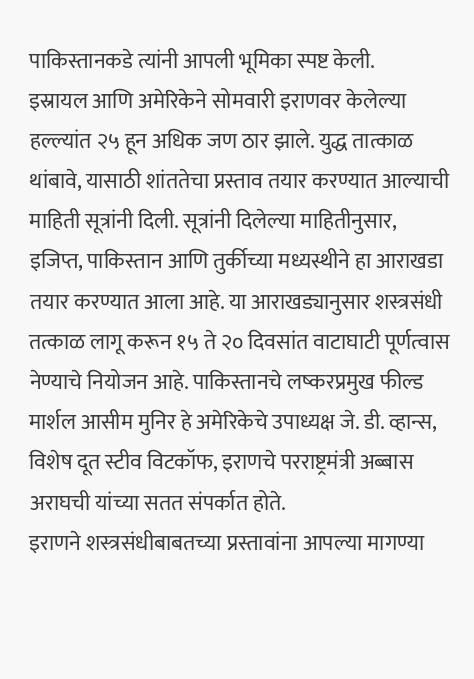पाकिस्तानकडे त्यांनी आपली भूमिका स्पष्ट केली.
इस्रायल आणि अमेरिकेने सोमवारी इराणवर केलेल्या हल्ल्यांत २५ हून अधिक जण ठार झाले. युद्ध तात्काळ थांबावे, यासाठी शांततेचा प्रस्ताव तयार करण्यात आल्याची माहिती सूत्रांनी दिली. सूत्रांनी दिलेल्या माहितीनुसार, इजिप्त, पाकिस्तान आणि तुर्कीच्या मध्यस्थीने हा आराखडा तयार करण्यात आला आहे. या आराखड्यानुसार शस्त्रसंधी तत्काळ लागू करून १५ ते २० दिवसांत वाटाघाटी पूर्णत्वास नेण्याचे नियोजन आहे. पाकिस्तानचे लष्करप्रमुख फील्ड मार्शल आसीम मुनिर हे अमेरिकेचे उपाध्यक्ष जे. डी. व्हान्स, विशेष दूत स्टीव विटकॉफ, इराणचे परराष्ट्रमंत्री अब्बास अराघची यांच्या सतत संपर्कात होते.
इराणने शस्त्रसंधीबाबतच्या प्रस्तावांना आपल्या मागण्या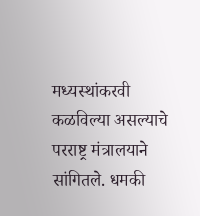मध्यस्थांकरवी कळविल्या असल्याचे परराष्ट्र मंत्रालयाने सांगितले. धमकी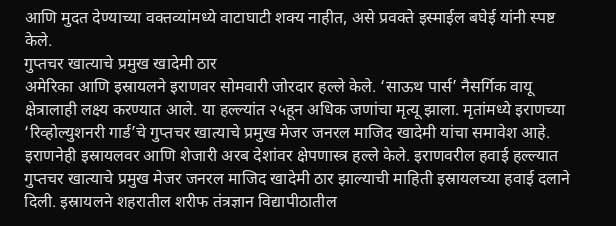आणि मुदत देण्याच्या वक्तव्यांमध्ये वाटाघाटी शक्य नाहीत, असे प्रवक्ते इस्माईल बघेई यांनी स्पष्ट केले.
गुप्तचर खात्याचे प्रमुख खादेमी ठार
अमेरिका आणि इस्रायलने इराणवर सोमवारी जोरदार हल्ले केले. ‘साऊथ पार्स’ नैसर्गिक वायू क्षेत्रालाही लक्ष्य करण्यात आले. या हल्ल्यांत २५हून अधिक जणांचा मृत्यू झाला. मृतांमध्ये इराणच्या ‘रिव्होल्युशनरी गार्ड’चे गुप्तचर खात्याचे प्रमुख मेजर जनरल माजिद खादेमी यांचा समावेश आहे. इराणनेही इस्रायलवर आणि शेजारी अरब देशांवर क्षेपणास्त्र हल्ले केले. इराणवरील हवाई हल्ल्यात गुप्तचर खात्याचे प्रमुख मेजर जनरल माजिद खादेमी ठार झाल्याची माहिती इस्रायलच्या हवाई दलाने दिली. इस्रायलने शहरातील शरीफ तंत्रज्ञान विद्यापीठातील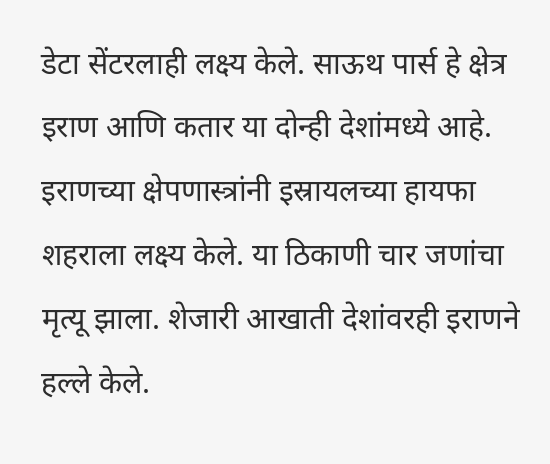डेटा सेंटरलाही लक्ष्य केले. साऊथ पार्स हे क्षेत्र इराण आणि कतार या दोन्ही देशांमध्ये आहे.
इराणच्या क्षेपणास्त्रांनी इस्रायलच्या हायफा शहराला लक्ष्य केले. या ठिकाणी चार जणांचा मृत्यू झाला. शेजारी आखाती देशांवरही इराणने हल्ले केले.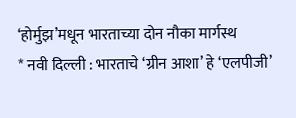‘होर्मुझ’मधून भारताच्या दोन नौका मार्गस्थ
* नवी दिल्ली : भारताचे ‘ग्रीन आशा’ हे ‘एलपीजी’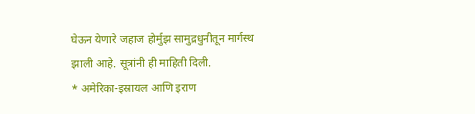घेऊन येणारे जहाज होर्मुझ सामुद्रधुनीतून मार्गस्थ झाली आहे. सूत्रांनी ही माहिती दिली.
* अमेरिका-इस्रायल आणि इराण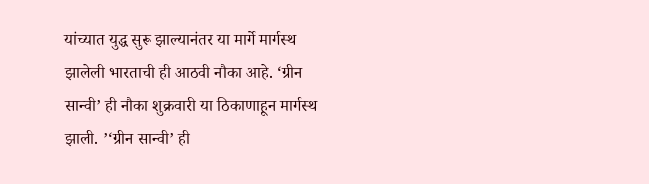यांच्यात युद्ध सुरू झाल्यानंतर या मार्गे मार्गस्थ झालेली भारताची ही आठवी नौका आहे. ‘ग्रीन सान्वी’ ही नौका शुक्रवारी या ठिकाणाहून मार्गस्थ झाली. ’‘ग्रीन सान्वी’ ही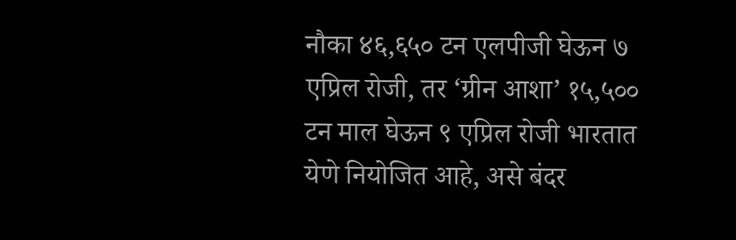नौका ४६,६५० टन एलपीजी घेऊन ७ एप्रिल रोजी, तर ‘ग्रीन आशा’ १५,५०० टन माल घेऊन ९ एप्रिल रोजी भारतात येणे नियोजित आहे, असे बंदर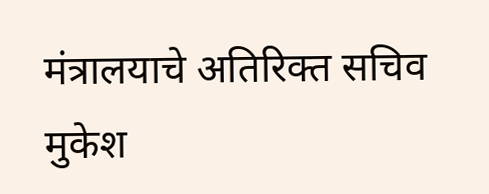मंत्रालयाचे अतिरिक्त सचिव मुकेश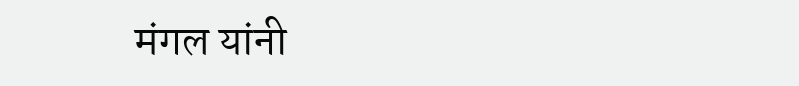मंगल यांनी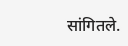सांगितले.